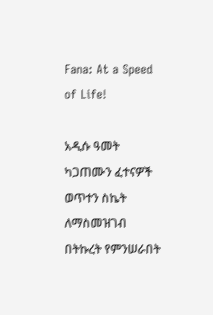Fana: At a Speed of Life!

አዲሱ ዓመት ካጋጠሙን ፈተናዎች ወጥተን ስኬት ለማስመዝገብ በትኩረት የምንሠራበት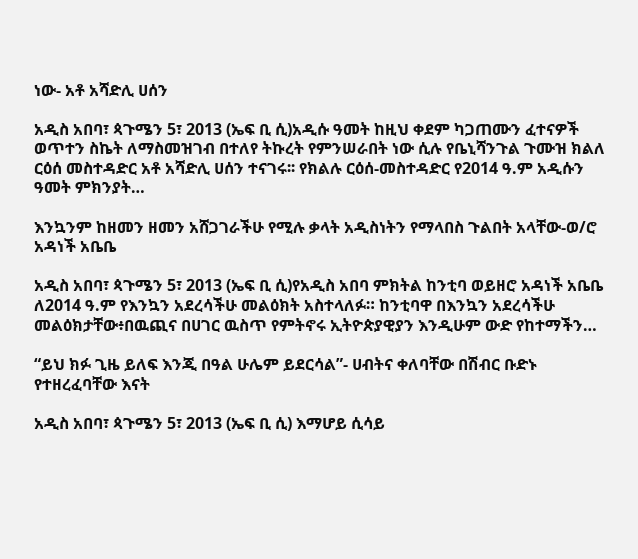ነው- አቶ አሻድሊ ሀሰን

አዲስ አበባ፣ ጳጉሜን 5፣ 2013 (ኤፍ ቢ ሲ)አዲሱ ዓመት ከዚህ ቀደም ካጋጠሙን ፈተናዎች ወጥተን ስኬት ለማስመዝገብ በተለየ ትኩረት የምንሠራበት ነው ሲሉ የቤኒሻንጉል ጉሙዝ ክልለ ርዕሰ መስተዳድር አቶ አሻድሊ ሀሰን ተናገሩ፡፡ የክልሉ ርዕሰ-መስተዳድር የ2014 ዓ.ም አዲሱን ዓመት ምክንያት…

እንኳንም ከዘመን ዘመን አሸጋገራችሁ የሚሉ ቃላት አዲስነትን የማላበስ ጉልበት አላቸው-ወ/ሮ አዳነች አቤቤ

አዲስ አበባ፣ ጳጉሜን 5፣ 2013 (ኤፍ ቢ ሲ)የአዲስ አበባ ምክትል ከንቲባ ወይዘሮ አዳነች አቤቤ ለ2014 ዓ.ም የእንኳን አደረሳችሁ መልዕክት አስተላለፉ። ከንቲባዋ በእንኳን አደረሳችሁ መልዕክታቸው፥በዉጪና በሀገር ዉስጥ የምትኖሩ ኢትዮጵያዊያን እንዲሁም ውድ የከተማችን…

“ይህ ክፉ ጊዜ ይለፍ እንጂ በዓል ሁሌም ይደርሳል”- ሀብትና ቀለባቸው በሽብር ቡድኑ የተዘረፈባቸው እናት

አዲስ አበባ፣ ጳጉሜን 5፣ 2013 (ኤፍ ቢ ሲ) እማሆይ ሲሳይ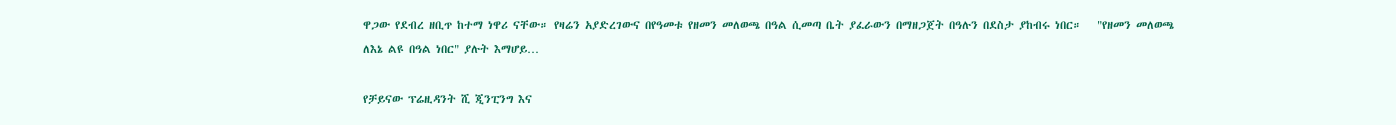ዋጋው የደብረ ዘቢጥ ከተማ ነዋሪ ናቸው። የዛሬን አያድረገውና በየዓመቱ የዘመን መለወጫ በዓል ሲመጣ ቤት ያፈራውን በማዘጋጀት በዓሉን በደስታ ያከብሩ ነበር።   "የዘመን መለወጫ ለእኔ ልዩ በዓል ነበር" ያሉት እማሆይ…

የቻይናው ፕሬዚዳንት ሺ ጂንፒንግ እና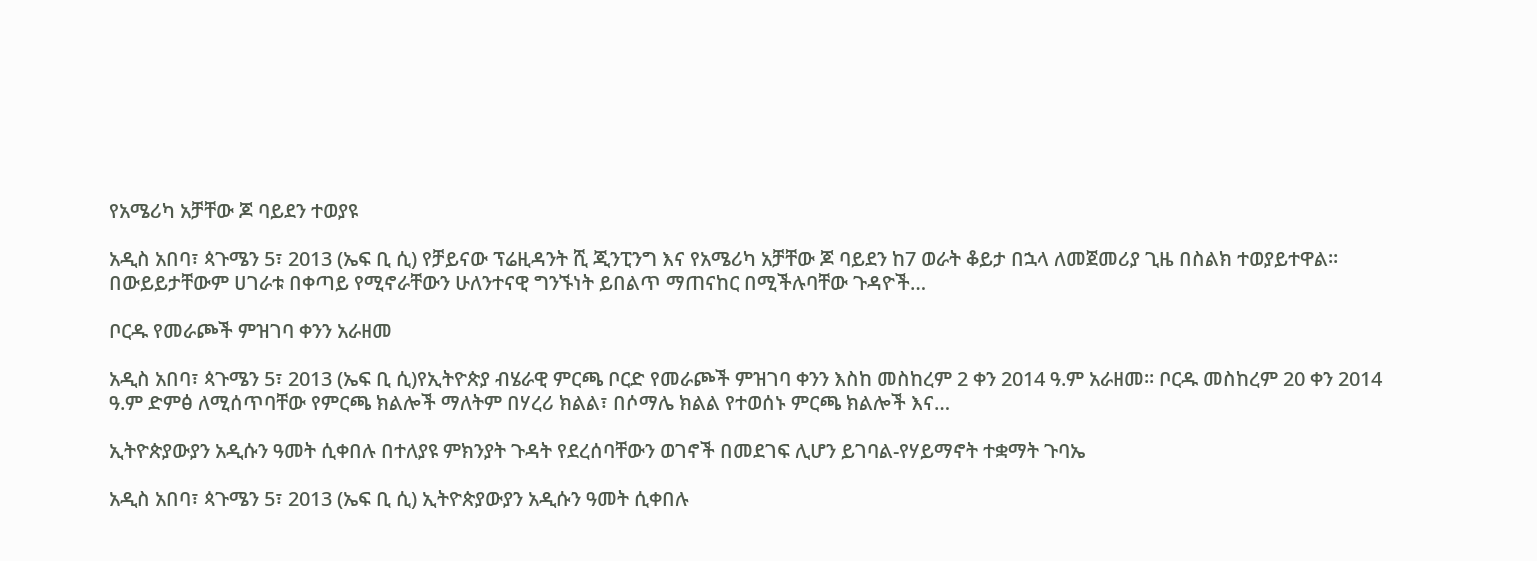የአሜሪካ አቻቸው ጆ ባይደን ተወያዩ

አዲስ አበባ፣ ጳጉሜን 5፣ 2013 (ኤፍ ቢ ሲ) የቻይናው ፕሬዚዳንት ሺ ጂንፒንግ እና የአሜሪካ አቻቸው ጆ ባይደን ከ7 ወራት ቆይታ በኋላ ለመጀመሪያ ጊዜ በስልክ ተወያይተዋል፡፡ በውይይታቸውም ሀገራቱ በቀጣይ የሚኖራቸውን ሁለንተናዊ ግንኙነት ይበልጥ ማጠናከር በሚችሉባቸው ጉዳዮች…

ቦርዱ የመራጮች ምዝገባ ቀንን አራዘመ

አዲስ አበባ፣ ጳጉሜን 5፣ 2013 (ኤፍ ቢ ሲ)የኢትዮጵያ ብሄራዊ ምርጫ ቦርድ የመራጮች ምዝገባ ቀንን እስከ መስከረም 2 ቀን 2014 ዓ.ም አራዘመ፡፡ ቦርዱ መስከረም 20 ቀን 2014 ዓ.ም ድምፅ ለሚሰጥባቸው የምርጫ ክልሎች ማለትም በሃረሪ ክልል፣ በሶማሌ ክልል የተወሰኑ ምርጫ ክልሎች እና…

ኢትዮጵያውያን አዲሱን ዓመት ሲቀበሉ በተለያዩ ምክንያት ጉዳት የደረሰባቸውን ወገኖች በመደገፍ ሊሆን ይገባል-የሃይማኖት ተቋማት ጉባኤ

አዲስ አበባ፣ ጳጉሜን 5፣ 2013 (ኤፍ ቢ ሲ) ኢትዮጵያውያን አዲሱን ዓመት ሲቀበሉ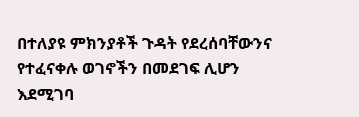በተለያዩ ምክንያቶች ጉዳት የደረሰባቸውንና የተፈናቀሉ ወገኖችን በመደገፍ ሊሆን እደሚገባ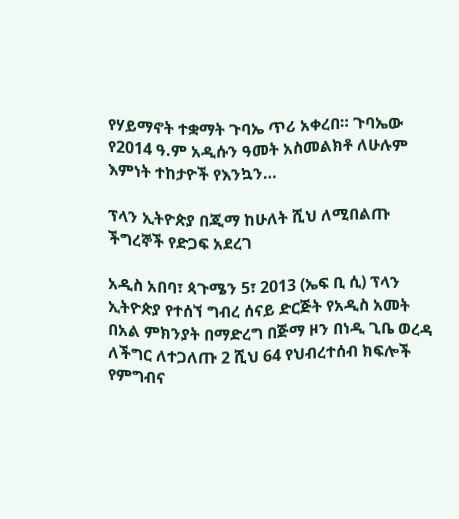የሃይማኖት ተቋማት ጉባኤ ጥሪ አቀረበ። ጉባኤው የ2014 ዓ.ም አዲሱን ዓመት አስመልክቶ ለሁሉም እምነት ተከታዮች የእንኳን…

ፕላን ኢትዮጵያ በጂማ ከሁለት ሺህ ለሚበልጡ ችግረኞች የድጋፍ አደረገ

አዲስ አበባ፣ ጳጉሜን 5፣ 2013 (ኤፍ ቢ ሲ) ፕላን ኢትዮጵያ የተሰኘ ግብረ ሰናይ ድርጅት የአዲስ አመት በአል ምክንያት በማድረግ በጅማ ዞን በነዲ ጊቤ ወረዳ ለችግር ለተጋለጡ 2 ሺህ 64 የህብረተሰብ ክፍሎች የምግብና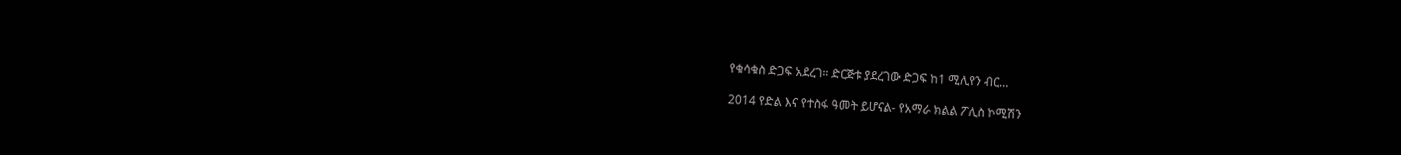የቁሳቁስ ድጋፍ አደረገ። ድርጅቱ ያደረገው ድጋፍ ከ1 ሚሊየን ብር…

2014 የድል እና የተስፋ ዓመት ይሆናል- የአማራ ክልል ፖሊስ ኮሚሽን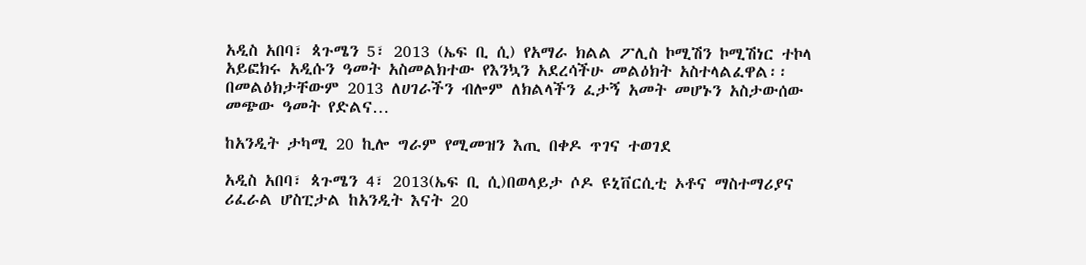አዲስ አበባ፣ ጳጉሜን 5፣ 2013 (ኤፍ ቢ ሲ) የአማራ ክልል ፖሊስ ኮሚሽን ኮሚሽነር ተኮላ አይፎክሩ አዲሱን ዓመት አስመልክተው የእንኳን አደረሳችሁ መልዕክት አስተላልፈዋል፡፡ በመልዕክታቸውም 2013 ለሀገራችን ብሎም ለክልላችን ፈታኝ አመት መሆኑን አስታውሰው መጭው ዓመት የድልና…

ከአንዲት ታካሚ 20 ኪሎ ግራም የሚመዝን እጢ በቀዶ ጥገና ተወገደ

አዲስ አበባ፣ ጳጉሜን 4፣ 2013(ኤፍ ቢ ሲ)በወላይታ ሶዶ ዩኒቨርሲቲ ኦቶና ማስተማሪያና ሪፈራል ሆስፒታል ከአንዲት እናት 20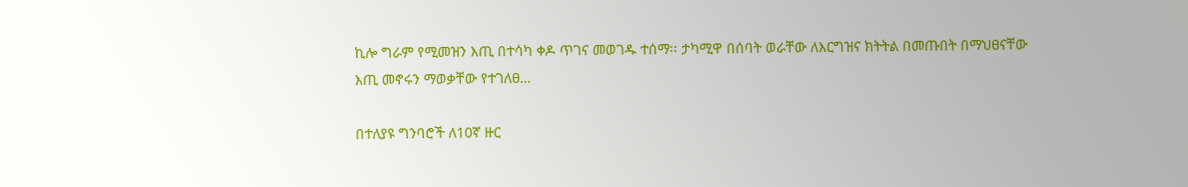ኪሎ ግራም የሚመዝን እጢ በተሳካ ቀዶ ጥገና መወገዱ ተሰማ፡፡ ታካሚዋ በሰባት ወራቸው ለእርግዝና ክትትል በመጡበት በማህፀናቸው እጢ መኖሩን ማወቃቸው የተገለፀ…

በተለያዩ ግንባሮች ለ10ኛ ዙር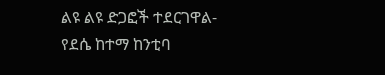ልዩ ልዩ ድጋፎች ተደርገዋል- የደሴ ከተማ ከንቲባ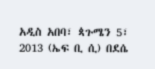አዲስ አበባ፣ ጳጉሜን 5፣ 2013 (ኤፍ ቢ ሲ) በደሴ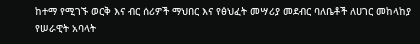ከተማ የሚገኙ ወርቅ እና ብር ሰሪዎች ማህበር እና የፅህፈት መሣሪያ መደብር ባለቤቶች ለሀገር መከላከያ የሠራዊት አባላት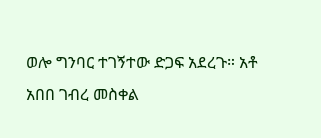ወሎ ግንባር ተገኝተው ድጋፍ አደረጉ። አቶ አበበ ገብረ መስቀል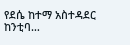የደሴ ከተማ አስተዳደር ከንቲባ…